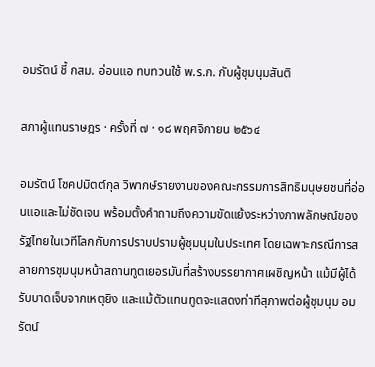อมรัตน์ ชี้ กสม. อ่อนแอ ทบทวนใช้ พ.ร.ก. กับผู้ชุมนุมสันติ

สภาผู้แทนราษฎร · ครั้งที่ ๗ · ๑๘ พฤศจิกายน ๒๕๖๔

อมรัตน์ โชคปมิตต์กุล วิพากษ์รายงานของคณะกรรมการสิทธิมนุษยชนที่อ่อนแอและไม่ชัดเจน พร้อมตั้งคำถามถึงความขัดแย้งระหว่างภาพลักษณ์ของรัฐไทยในเวทีโลกกับการปราบปรามผู้ชุมนุมในประเทศ โดยเฉพาะกรณีการสลายการชุมนุมหน้าสถานทูตเยอรมันที่สร้างบรรยากาศเผชิญหน้า แม้มีผู้ได้รับบาดเจ็บจากเหตุยิง และแม้ตัวแทนทูตจะแสดงท่าทีสุภาพต่อผู้ชุมนุม อมรัตน์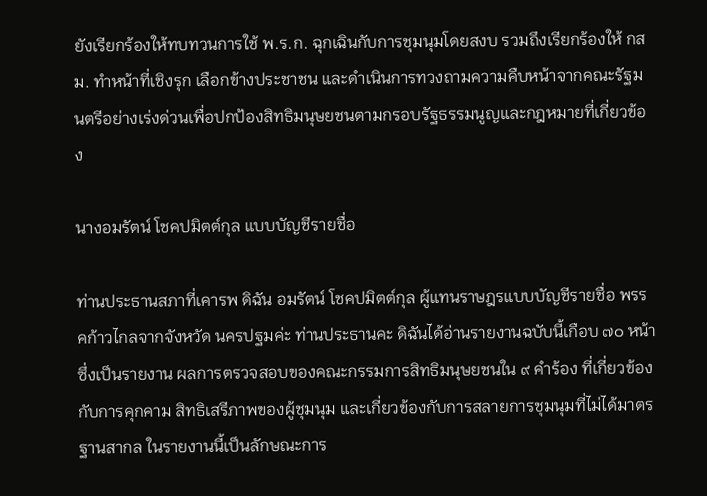ยังเรียกร้องให้ทบทวนการใช้ พ.ร.ก. ฉุกเฉินกับการชุมนุมโดยสงบ รวมถึงเรียกร้องให้ กสม. ทำหน้าที่เชิงรุก เลือกข้างประชาชน และดำเนินการทวงถามความคืบหน้าจากคณะรัฐมนตรีอย่างเร่งด่วนเพื่อปกป้องสิทธิมนุษยชนตามกรอบรัฐธรรมนูญและกฎหมายที่เกี่ยวข้อง

นางอมรัตน์ โชคปมิตต์กุล แบบบัญชีรายชื่อ

ท่านประธานสภาที่เคารพ ดิฉัน อมรัตน์ โชคปมิตต์กุล ผู้แทนราษฎรแบบบัญชีรายชื่อ พรรคก้าวไกลจากจังหวัด นครปฐมค่ะ ท่านประธานคะ ดิฉันได้อ่านรายงานฉบับนี้เกือบ ๗๐ หน้า ซึ่งเป็นรายงาน ผลการตรวจสอบของคณะกรรมการสิทธิมนุษยชนใน ๙ คำร้อง ที่เกี่ยวข้องกับการคุกคาม สิทธิเสรีภาพของผู้ชุมนุม และเกี่ยวข้องกับการสลายการชุมนุมที่ไม่ได้มาตรฐานสากล ในรายงานนี้เป็นลักษณะการ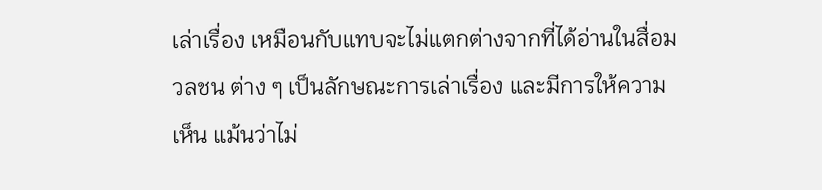เล่าเรื่อง เหมือนกับแทบจะไม่แตกต่างจากที่ได้อ่านในสื่อมวลชน ต่าง ๆ เป็นลักษณะการเล่าเรื่อง และมีการให้ความเห็น แม้นว่าไม่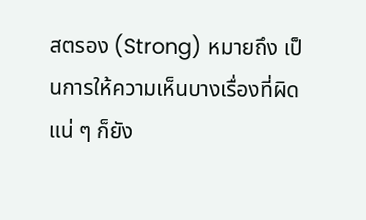สตรอง (Strong) หมายถึง เป็นการให้ความเห็นบางเรื่องที่ผิดแน่ ๆ ก็ยัง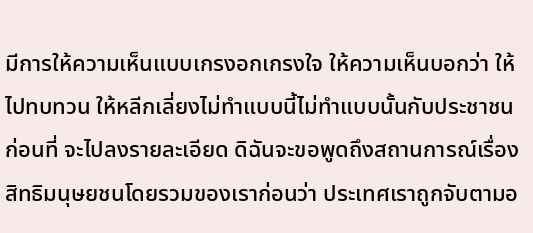มีการให้ความเห็นแบบเกรงอกเกรงใจ ให้ความเห็นบอกว่า ให้ไปทบทวน ให้หลีกเลี่ยงไม่ทำแบบนี้ไม่ทำแบบนั้นกับประชาชน ก่อนที่ จะไปลงรายละเอียด ดิฉันจะขอพูดถึงสถานการณ์เรื่องสิทธิมนุษยชนโดยรวมของเราก่อนว่า ประเทศเราถูกจับตามอ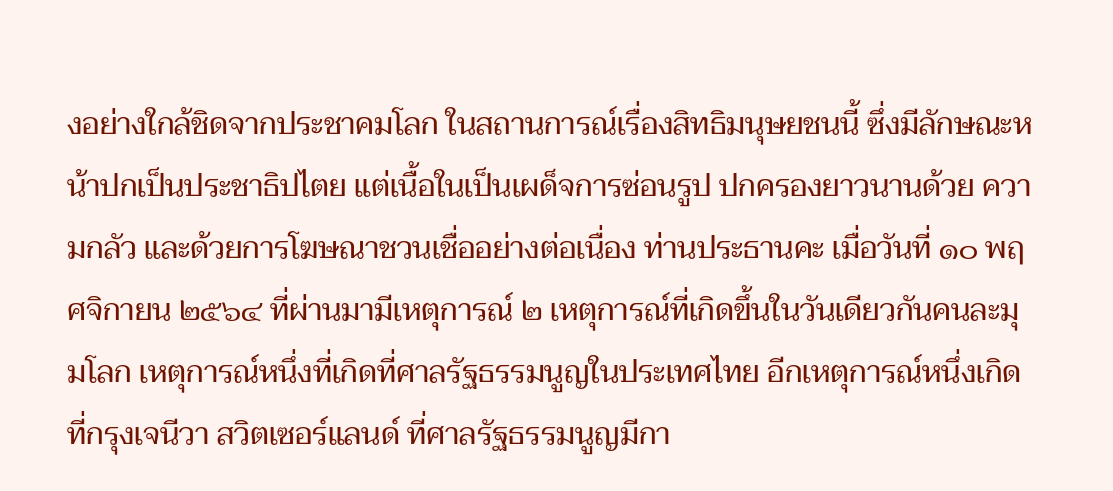งอย่างใกล้ชิดจากประชาคมโลก ในสถานการณ์เรื่องสิทธิมนุษยชนนี้ ซึ่งมีลักษณะหน้าปกเป็นประชาธิปไตย แต่เนื้อในเป็นเผด็จการซ่อนรูป ปกครองยาวนานด้วย ความกลัว และด้วยการโฆษณาชวนเชื่ออย่างต่อเนื่อง ท่านประธานคะ เมื่อวันที่ ๑๐ พฤศจิกายน ๒๕๖๔ ที่ผ่านมามีเหตุการณ์ ๒ เหตุการณ์ที่เกิดขึ้นในวันเดียวกันคนละมุมโลก เหตุการณ์หนึ่งที่เกิดที่ศาลรัฐธรรมนูญในประเทศไทย อีกเหตุการณ์หนึ่งเกิดที่กรุงเจนีวา สวิตเซอร์แลนด์ ที่ศาลรัฐธรรมนูญมีกา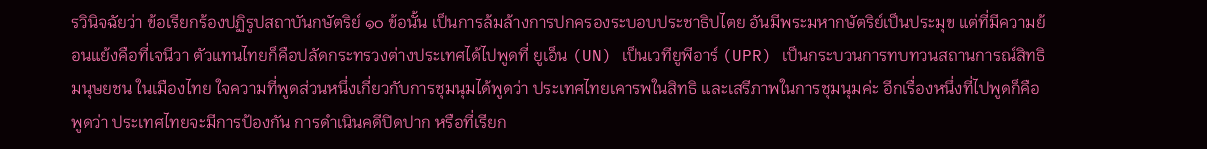รวินิจฉัยว่า ข้อเรียกร้องปฏิรูปสถาบันกษัตริย์ ๑๐ ข้อนั้น เป็นการล้มล้างการปกครองระบอบประชาธิปไตย อันมีพระมหากษัตริย์เป็นประมุข แต่ที่มีความย้อนแย้งคือที่เจนีวา ตัวแทนไทยก็คือปลัดกระทรวงต่างประเทศได้ไปพูดที่ ยูเอ็น (UN) เป็นเวทียูพีอาร์ (UPR) เป็นกระบวนการทบทวนสถานการณ์สิทธิมนุษยชน ในเมืองไทย ใจความที่พูดส่วนหนึ่งเกี่ยวกับการชุมนุมได้พูดว่า ประเทศไทยเคารพในสิทธิ และเสรีภาพในการชุมนุมค่ะ อีกเรื่องหนึ่งที่ไปพูดก็คือพูดว่า ประเทศไทยจะมีการป้องกัน การดำเนินคดีปิดปาก หรือที่เรียก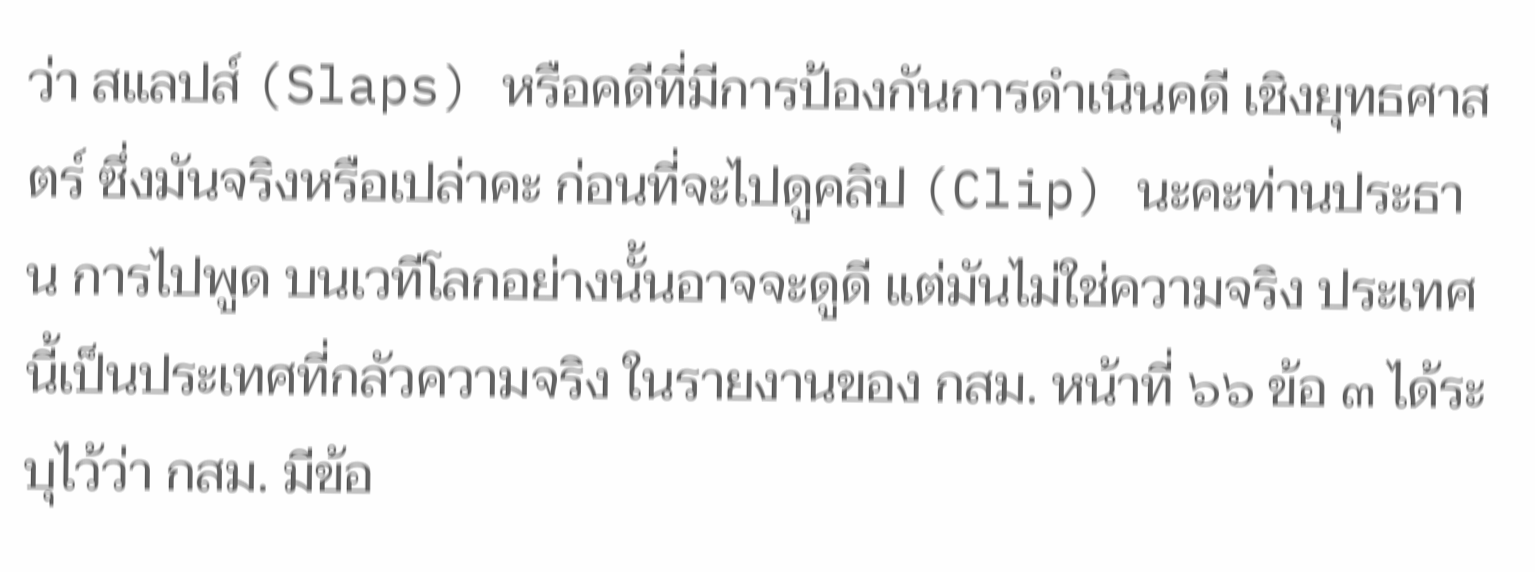ว่า สแลปส์ (Slaps) หรือคดีที่มีการป้องกันการดำเนินคดี เชิงยุทธศาสตร์ ซึ่งมันจริงหรือเปล่าคะ ก่อนที่จะไปดูคลิป (Clip) นะคะท่านประธาน การไปพูด บนเวทีโลกอย่างนั้นอาจจะดูดี แต่มันไม่ใช่ความจริง ประเทศนี้เป็นประเทศที่กลัวความจริง ในรายงานของ กสม. หน้าที่ ๖๖ ข้อ ๓ ได้ระบุไว้ว่า กสม. มีข้อ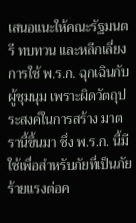เสนอแนะให้คณะรัฐมนตรี ทบทวน และหลีกเลี่ยงการใช้ พ.ร.ก. ฉุกเฉินกับผู้ชุมนุม เพราะผิดวัตถุประสงค์ในการสร้าง มาตรานี้ขึ้นมา ซึ่ง พ.ร.ก. นี้มีใช้เพื่อสำหรับภัยที่เป็นภัยร้ายแรงต่อค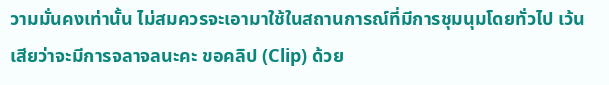วามมั่นคงเท่านั้น ไม่สมควรจะเอามาใช้ในสถานการณ์ที่มีการชุมนุมโดยทั่วไป เว้นเสียว่าจะมีการจลาจลนะคะ ขอคลิป (Clip) ด้วย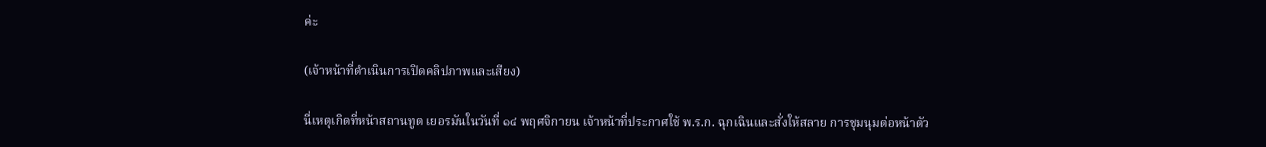ค่ะ

(เจ้าหน้าที่ดำเนินการเปิดคลิปภาพและเสียง)

นี่เหตุเกิดที่หน้าสถานทูต เยอรมันในวันที่ ๑๔ พฤศจิกายน เจ้าหน้าที่ประกาศใช้ พ.ร.ก. ฉุกเฉินและสั่งให้สลาย การชุมนุมต่อหน้าตัว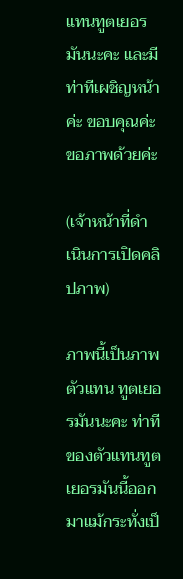แทนทูตเยอรมันนะคะ และมีท่าทีเผชิญหน้าค่ะ ขอบคุณค่ะ ขอภาพด้วยค่ะ

(เจ้าหน้าที่ดำเนินการเปิดคลิปภาพ)

ภาพนี้เป็นภาพตัวแทน ทูตเยอรมันนะคะ ท่าทีของตัวแทนทูตเยอรมันนี้ออกมาแม้กระทั่งเป็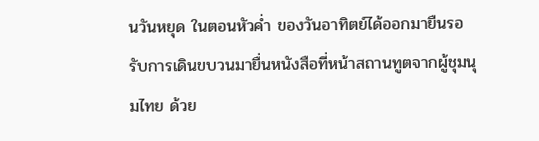นวันหยุด ในตอนหัวค่ำ ของวันอาทิตย์ได้ออกมายืนรอรับการเดินขบวนมายื่นหนังสือที่หน้าสถานทูตจากผู้ชุมนุมไทย ด้วย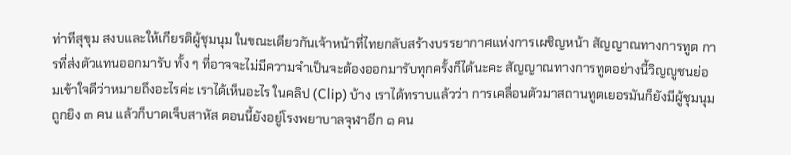ท่าทีสุขุม สงบและให้เกียรติผู้ชุมนุม ในขณะเดียวกันเจ้าหน้าที่ไทยกลับสร้างบรรยากาศแห่งการเผชิญหน้า สัญญาณทางการทูต การที่ส่งตัวแทนออกมารับ ทั้ง ๆ ที่อาจจะไม่มีความจำเป็นจะต้องออกมารับทุกครั้งก็ได้นะคะ สัญญาณทางการทูตอย่างนี้วิญญูชนย่อมเข้าใจดีว่าหมายถึงอะไรค่ะ เราได้เห็นอะไร ในคลิป (Clip) บ้าง เราได้ทราบแล้วว่า การเคลื่อนตัวมาสถานทูตเยอรมันก็ยังมีผู้ชุมนุมถูกยิง ๓ คน แล้วก็บาดเจ็บสาหัส ตอนนี้ยังอยู่โรงพยาบาลจุฬาอีก ๑ คน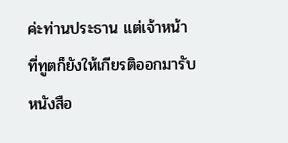ค่ะท่านประธาน แต่เจ้าหน้าที่ทูตก็ยังให้เกียรติออกมารับหนังสือ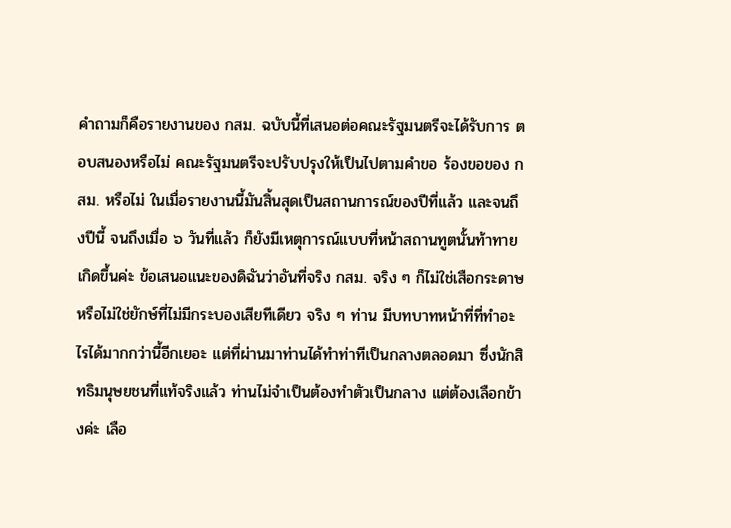คำถามก็คือรายงานของ กสม. ฉบับนี้ที่เสนอต่อคณะรัฐมนตรีจะได้รับการ ตอบสนองหรือไม่ คณะรัฐมนตรีจะปรับปรุงให้เป็นไปตามคำขอ ร้องขอของ กสม. หรือไม่ ในเมื่อรายงานนี้มันสิ้นสุดเป็นสถานการณ์ของปีที่แล้ว และจนถึงปีนี้ จนถึงเมื่อ ๖ วันที่แล้ว ก็ยังมีเหตุการณ์แบบที่หน้าสถานทูตนั้นท้าทายเกิดขึ้นค่ะ ข้อเสนอแนะของดิฉันว่าอันที่จริง กสม. จริง ๆ ก็ไม่ใช่เสือกระดาษ หรือไม่ใช่ยักษ์ที่ไม่มีกระบองเสียทีเดียว จริง ๆ ท่าน มีบทบาทหน้าที่ที่ทำอะไรได้มากกว่านี้อีกเยอะ แต่ที่ผ่านมาท่านได้ทำท่าทีเป็นกลางตลอดมา ซึ่งนักสิทธิมนุษยชนที่แท้จริงแล้ว ท่านไม่จำเป็นต้องทำตัวเป็นกลาง แต่ต้องเลือกข้างค่ะ เลือ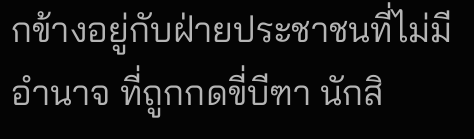กข้างอยู่กับฝ่ายประชาชนที่ไม่มีอำนาจ ที่ถูกกดขี่บีฑา นักสิ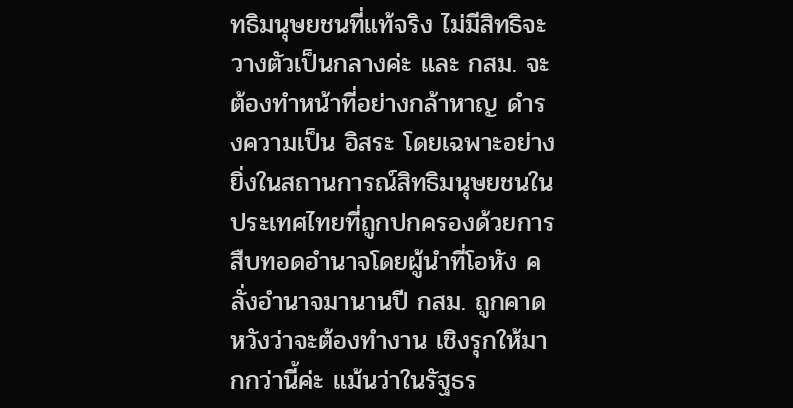ทธิมนุษยชนที่แท้จริง ไม่มีสิทธิจะวางตัวเป็นกลางค่ะ และ กสม. จะต้องทำหน้าที่อย่างกล้าหาญ ดำรงความเป็น อิสระ โดยเฉพาะอย่างยิ่งในสถานการณ์สิทธิมนุษยชนในประเทศไทยที่ถูกปกครองด้วยการ สืบทอดอำนาจโดยผู้นำที่โอหัง คลั่งอำนาจมานานปี กสม. ถูกคาดหวังว่าจะต้องทำงาน เชิงรุกให้มากกว่านี้ค่ะ แม้นว่าในรัฐธร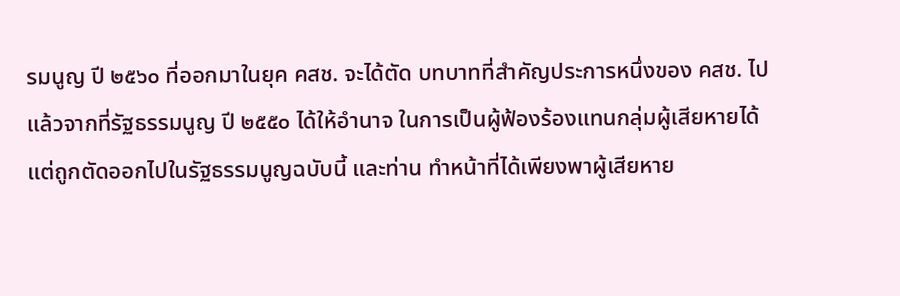รมนูญ ปี ๒๕๖๐ ที่ออกมาในยุค คสช. จะได้ตัด บทบาทที่สำคัญประการหนึ่งของ คสช. ไปแล้วจากที่รัฐธรรมนูญ ปี ๒๕๕๐ ได้ให้อำนาจ ในการเป็นผู้ฟ้องร้องแทนกลุ่มผู้เสียหายได้ แต่ถูกตัดออกไปในรัฐธรรมนูญฉบับนี้ และท่าน ทำหน้าที่ได้เพียงพาผู้เสียหาย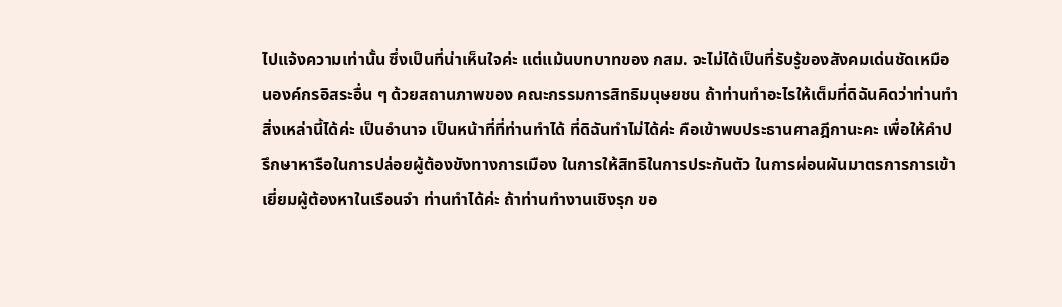ไปแจ้งความเท่านั้น ซึ่งเป็นที่น่าเห็นใจค่ะ แต่แม้นบทบาทของ กสม. จะไม่ได้เป็นที่รับรู้ของสังคมเด่นชัดเหมือนองค์กรอิสระอื่น ๆ ด้วยสถานภาพของ คณะกรรมการสิทธิมนุษยชน ถ้าท่านทำอะไรให้เต็มที่ดิฉันคิดว่าท่านทำสิ่งเหล่านี้ได้ค่ะ เป็นอำนาจ เป็นหน้าที่ที่ท่านทำได้ ที่ดิฉันทำไม่ได้ค่ะ คือเข้าพบประธานศาลฎีกานะคะ เพื่อให้คำปรึกษาหารือในการปล่อยผู้ต้องขังทางการเมือง ในการให้สิทธิในการประกันตัว ในการผ่อนผันมาตรการการเข้าเยี่ยมผู้ต้องหาในเรือนจำ ท่านทำได้ค่ะ ถ้าท่านทำงานเชิงรุก ขอ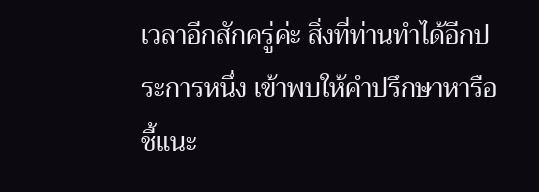เวลาอีกสักครู่ค่ะ สิ่งที่ท่านทำได้อีกประการหนึ่ง เข้าพบให้คำปรึกษาหารือ ชี้แนะ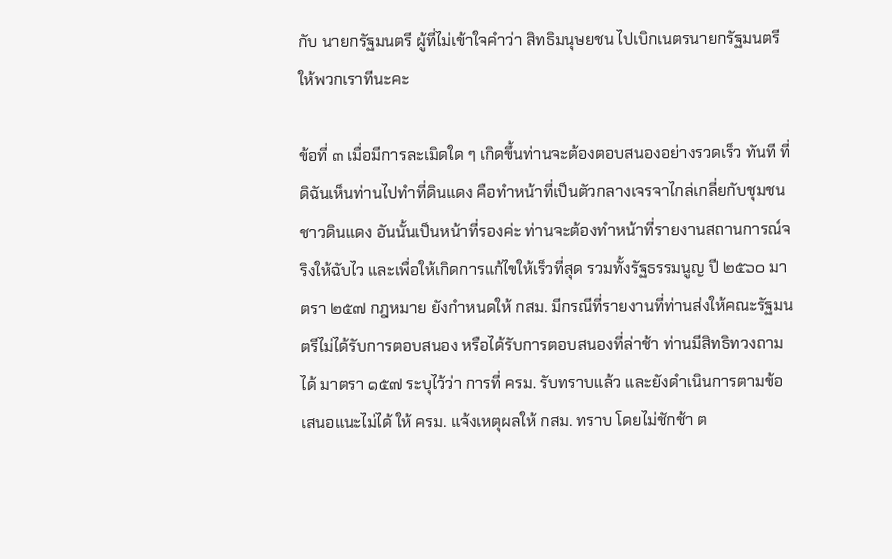กับ นายกรัฐมนตรี ผู้ที่ไม่เข้าใจคำว่า สิทธิมนุษยชน ไปเบิกเนตรนายกรัฐมนตรีให้พวกเราทีนะคะ

ข้อที่ ๓ เมื่อมีการละเมิดใด ๆ เกิดขึ้นท่านจะต้องตอบสนองอย่างรวดเร็ว ทันที ที่ดิฉันเห็นท่านไปทำที่ดินแดง คือทำหน้าที่เป็นตัวกลางเจรจาไกล่เกลี่ยกับชุมชน ชาวดินแดง อันนั้นเป็นหน้าที่รองค่ะ ท่านจะต้องทำหน้าที่รายงานสถานการณ์จริงให้ฉับไว และเพื่อให้เกิดการแก้ไขให้เร็วที่สุด รวมทั้งรัฐธรรมนูญ ปี ๒๕๖๐ มาตรา ๒๕๗ กฎหมาย ยังกำหนดให้ กสม. มีกรณีที่รายงานที่ท่านส่งให้คณะรัฐมนตรีไม่ได้รับการตอบสนอง หรือได้รับการตอบสนองที่ล่าช้า ท่านมีสิทธิทวงถามได้ มาตรา ๑๕๗ ระบุไว้ว่า การที่ ครม. รับทราบแล้ว และยังดำเนินการตามข้อเสนอแนะไม่ได้ ให้ ครม. แจ้งเหตุผลให้ กสม. ทราบ โดยไม่ชักช้า ต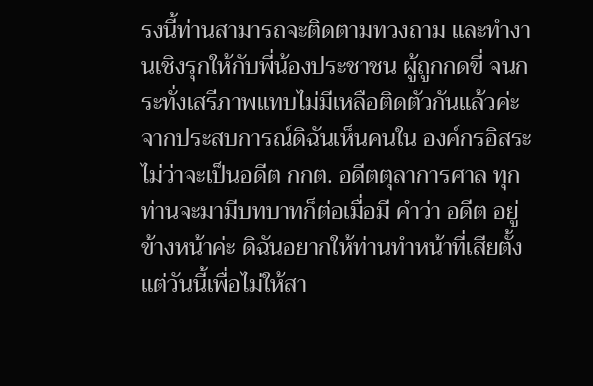รงนี้ท่านสามารถจะติดตามทวงถาม และทำงานเชิงรุกให้กับพี่น้องประชาชน ผู้ถูกกดขี่ จนกระทั่งเสรีภาพแทบไม่มีเหลือติดตัวกันแล้วค่ะ จากประสบการณ์ดิฉันเห็นคนใน องค์กรอิสระ ไม่ว่าจะเป็นอดีต กกต. อดีตตุลาการศาล ทุกท่านจะมามีบทบาทก็ต่อเมื่อมี คำว่า อดีต อยู่ข้างหน้าค่ะ ดิฉันอยากให้ท่านทำหน้าที่เสียตั้งแต่วันนี้เพื่อไม่ให้สา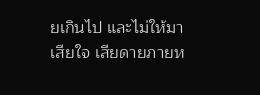ยเกินไป และไม่ให้มาเสียใจ เสียดายภายห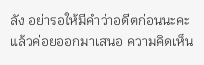ลัง อย่ารอให้มีคำว่าอดีตก่อนนะคะแล้วค่อยออกมาเสนอ ความคิดเห็น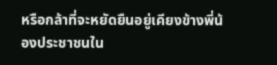หรือกล้าที่จะหยัดยืนอยู่เคียงข้างพี่น้องประชาชนใน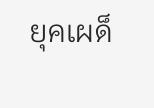ยุคเผด็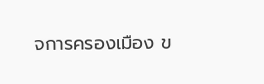จการครองเมือง ข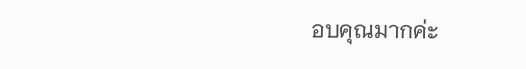อบคุณมากค่ะ